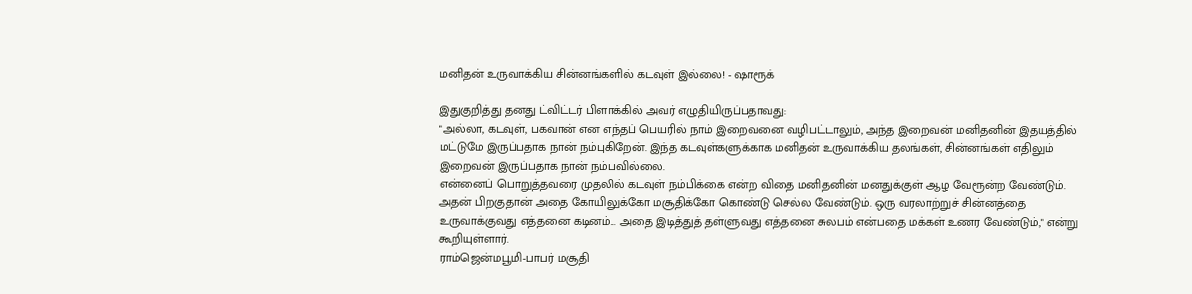மனிதன் உருவாக்கிய சின்னங்களில் கடவுள் இல்லை! - ஷாரூக்

இதுகுறித்து தனது ட்விட்டர் பிளாக்கில் அவர் எழுதியிருப்பதாவது:
"அல்லா, கடவுள், பகவான் என எந்தப் பெயரில் நாம் இறைவனை வழிபட்டாலும், அந்த இறைவன் மனிதனின் இதயத்தில் மட்டுமே இருப்பதாக நான் நம்புகிறேன். இந்த கடவுள்களுக்காக மனிதன் உருவாக்கிய தலங்கள், சின்னங்கள் எதிலும் இறைவன் இருப்பதாக நான் நம்பவில்லை.
என்னைப் பொறுத்தவரை முதலில் கடவுள் நம்பிக்கை என்ற விதை மனிதனின் மனதுக்குள் ஆழ வேரூன்ற வேண்டும். அதன் பிறகுதான் அதை கோயிலுக்கோ மசூதிக்கோ கொண்டு செல்ல வேண்டும். ஒரு வரலாற்றுச் சின்னத்தை உருவாக்குவது எத்தனை கடினம்... அதை இடித்துத் தள்ளுவது எத்தனை சுலபம் என்பதை மக்கள் உணர வேண்டும்," என்று கூறியுள்ளார்.
ராம்ஜென்மபூமி-பாபர் மசூதி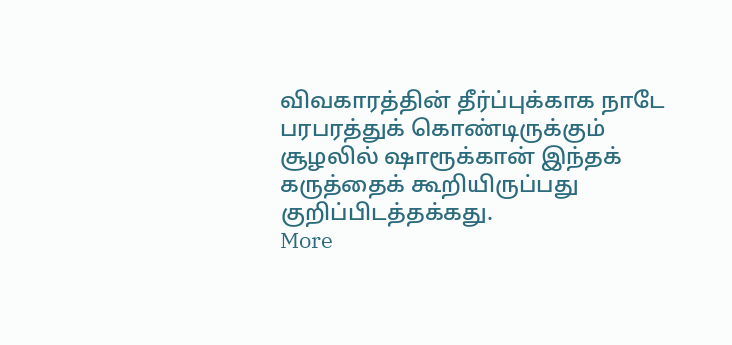விவகாரத்தின் தீர்ப்புக்காக நாடே பரபரத்துக் கொண்டிருக்கும் சூழலில் ஷாரூக்கான் இந்தக் கருத்தைக் கூறியிருப்பது குறிப்பிடத்தக்கது.
More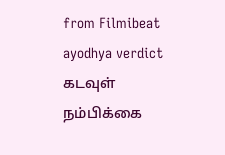from Filmibeat
ayodhya verdict கடவுள் நம்பிக்கை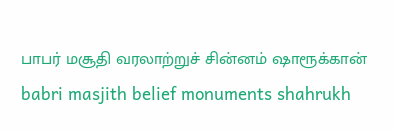பாபர் மசூதி வரலாற்றுச் சின்னம் ஷாரூக்கான் babri masjith belief monuments shahrukh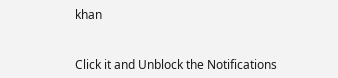khan


Click it and Unblock the Notifications